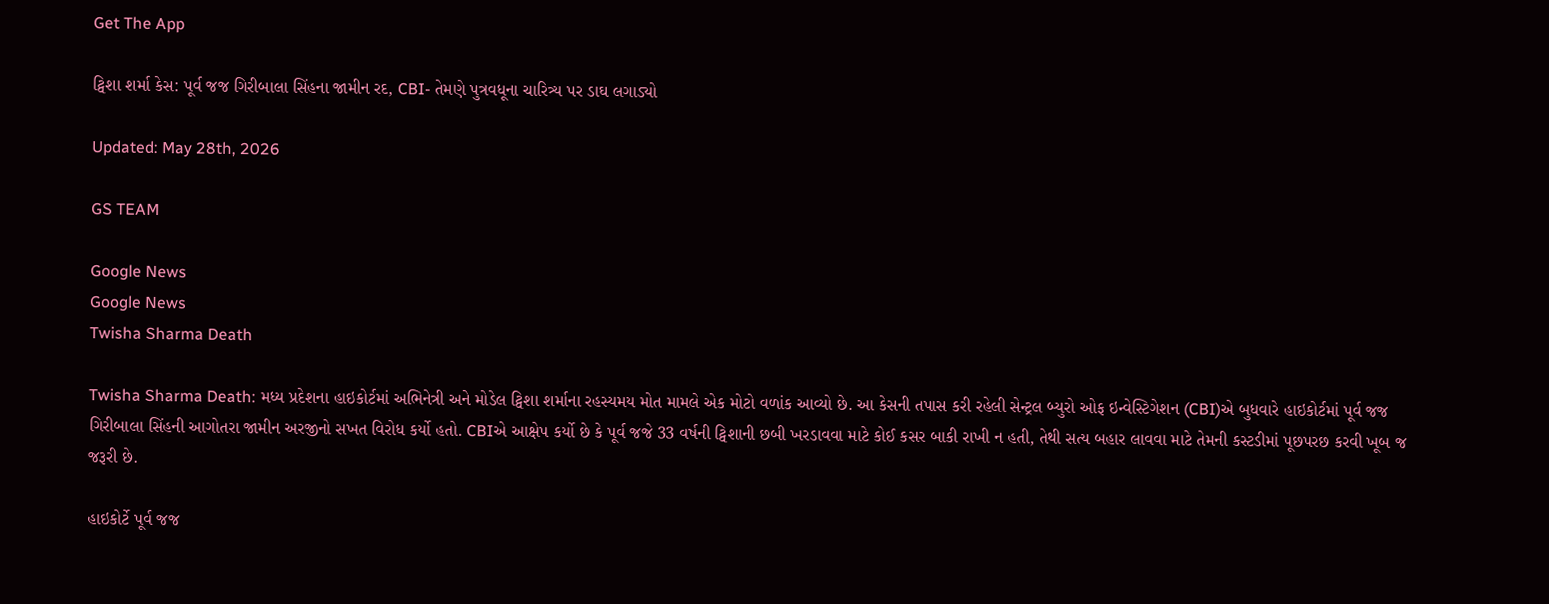Get The App

ટ્વિશા શર્મા કેસ: પૂર્વ જજ ગિરીબાલા સિંહના જામીન રદ, CBI- તેમણે પુત્રવધૂના ચારિત્ર્ય પર ડાઘ લગાડ્યો

Updated: May 28th, 2026

GS TEAM

Google News
Google News
Twisha Sharma Death

Twisha Sharma Death: મધ્ય પ્રદેશના હાઇકોર્ટમાં અભિનેત્રી અને મોડેલ ટ્વિશા શર્માના રહસ્યમય મોત મામલે એક મોટો વળાંક આવ્યો છે. આ કેસની તપાસ કરી રહેલી સેન્ટ્રલ બ્યુરો ઓફ ઇન્વેસ્ટિગેશન (CBI)એ બુધવારે હાઇકોર્ટમાં પૂર્વ જજ ગિરીબાલા સિંહની આગોતરા જામીન અરજીનો સખત વિરોધ કર્યો હતો. CBIએ આક્ષેપ કર્યો છે કે પૂર્વ જજે 33 વર્ષની ટ્વિશાની છબી ખરડાવવા માટે કોઈ કસર બાકી રાખી ન હતી, તેથી સત્ય બહાર લાવવા માટે તેમની કસ્ટડીમાં પૂછપરછ કરવી ખૂબ જ જરૂરી છે.

હાઇકોર્ટે પૂર્વ જજ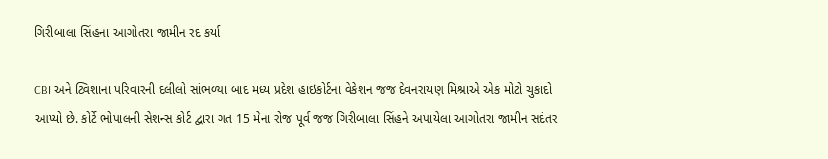ગિરીબાલા સિંહના આગોતરા જામીન રદ કર્યા

CBI અને ટ્વિશાના પરિવારની દલીલો સાંભળ્યા બાદ મધ્ય પ્રદેશ હાઇકોર્ટના વેકેશન જજ દેવનરાયણ મિશ્રાએ એક મોટો ચુકાદો આપ્યો છે. કોર્ટે ભોપાલની સેશન્સ કોર્ટ દ્વારા ગત 15 મેના રોજ પૂર્વ જજ ગિરીબાલા સિંહને અપાયેલા આગોતરા જામીન સદંતર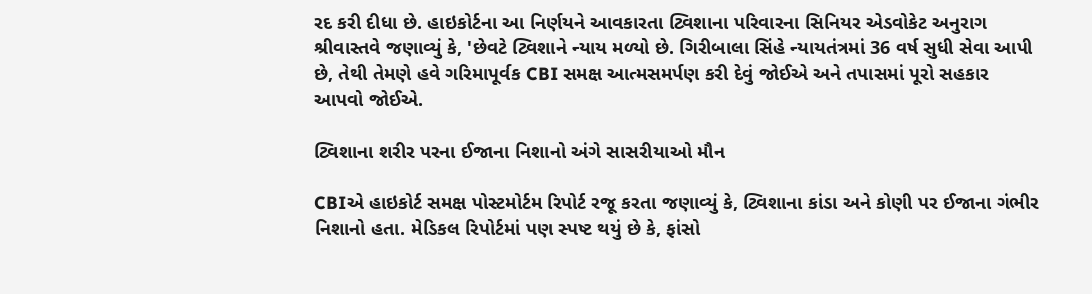રદ કરી દીધા છે. હાઇકોર્ટના આ નિર્ણયને આવકારતા ટ્વિશાના પરિવારના સિનિયર એડવોકેટ અનુરાગ શ્રીવાસ્તવે જણાવ્યું કે, 'છેવટે ટ્વિશાને ન્યાય મળ્યો છે. ગિરીબાલા સિંહે ન્યાયતંત્રમાં 36 વર્ષ સુધી સેવા આપી છે, તેથી તેમણે હવે ગરિમાપૂર્વક CBI સમક્ષ આત્મસમર્પણ કરી દેવું જોઈએ અને તપાસમાં પૂરો સહકાર આપવો જોઈએ.

ટ્વિશાના શરીર પરના ઈજાના નિશાનો અંગે સાસરીયાઓ મૌન

CBIએ હાઇકોર્ટ સમક્ષ પોસ્ટમોર્ટમ રિપોર્ટ રજૂ કરતા જણાવ્યું કે, ટ્વિશાના કાંડા અને કોણી પર ઈજાના ગંભીર નિશાનો હતા. મેડિકલ રિપોર્ટમાં પણ સ્પષ્ટ થયું છે કે, ફાંસો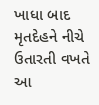ખાધા બાદ મૃતદેહને નીચે ઉતારતી વખતે આ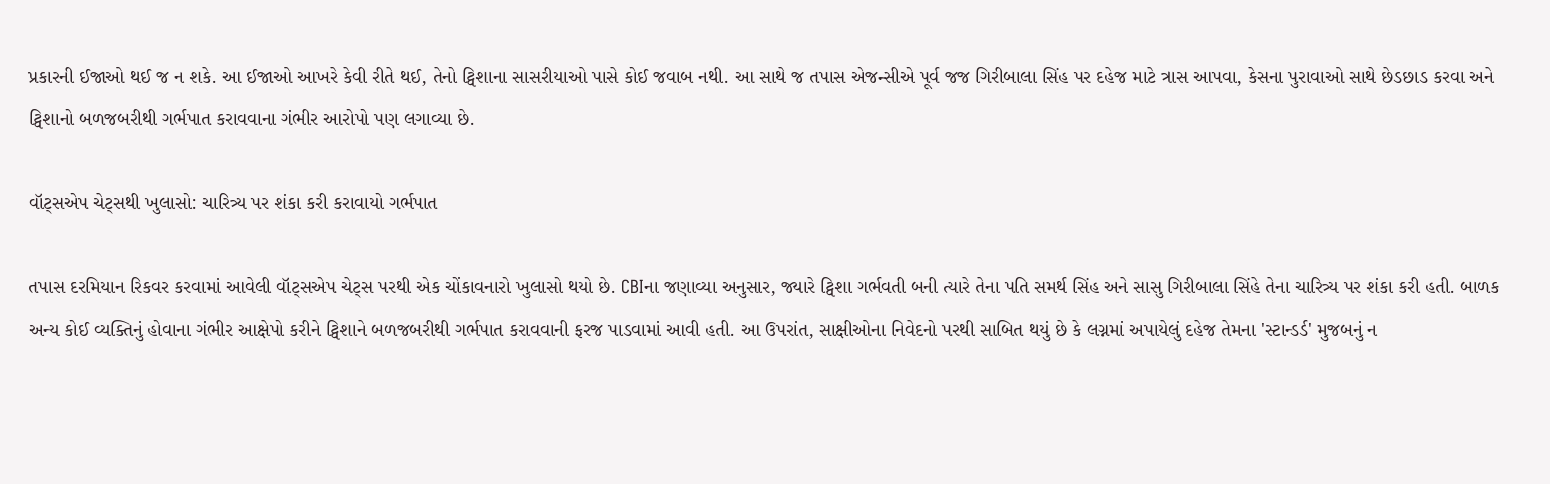પ્રકારની ઈજાઓ થઈ જ ન શકે. આ ઈજાઓ આખરે કેવી રીતે થઈ, તેનો ટ્વિશાના સાસરીયાઓ પાસે કોઈ જવાબ નથી. આ સાથે જ તપાસ એજન્સીએ પૂર્વ જજ ગિરીબાલા સિંહ પર દહેજ માટે ત્રાસ આપવા, કેસના પુરાવાઓ સાથે છેડછાડ કરવા અને ટ્વિશાનો બળજબરીથી ગર્ભપાત કરાવવાના ગંભીર આરોપો પણ લગાવ્યા છે.

વૉટ્સએપ ચેટ્સથી ખુલાસો: ચારિત્ર્ય પર શંકા કરી કરાવાયો ગર્ભપાત

તપાસ દરમિયાન રિકવર કરવામાં આવેલી વૉટ્સએપ ચેટ્સ પરથી એક ચોંકાવનારો ખુલાસો થયો છે. CBIના જણાવ્યા અનુસાર, જ્યારે ટ્વિશા ગર્ભવતી બની ત્યારે તેના પતિ સમર્થ સિંહ અને સાસુ ગિરીબાલા સિંહે તેના ચારિત્ર્ય પર શંકા કરી હતી. બાળક અન્ય કોઈ વ્યક્તિનું હોવાના ગંભીર આક્ષેપો કરીને ટ્વિશાને બળજબરીથી ગર્ભપાત કરાવવાની ફરજ પાડવામાં આવી હતી. આ ઉપરાંત, સાક્ષીઓના નિવેદનો પરથી સાબિત થયું છે કે લગ્નમાં અપાયેલું દહેજ તેમના 'સ્ટાન્ડર્ડ' મુજબનું ન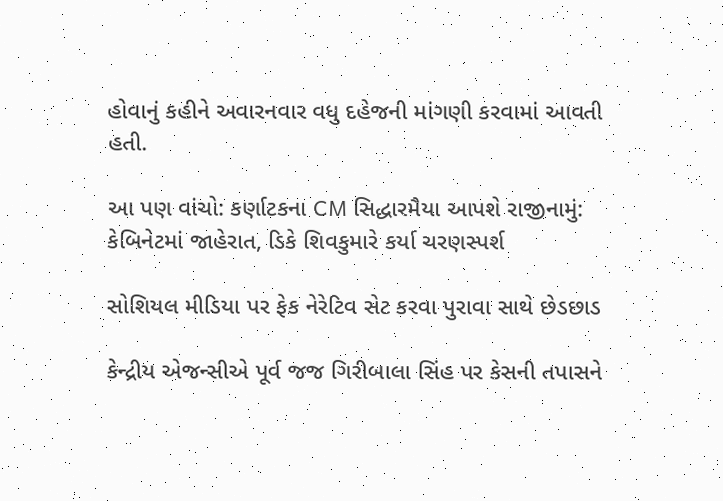હોવાનું કહીને અવારનવાર વધુ દહેજની માંગણી કરવામાં આવતી હતી.

આ પણ વાંચો: કર્ણાટકના CM સિદ્ધારમૈયા આપશે રાજીનામું: કેબિનેટમાં જાહેરાત, ડિકે શિવકુમારે કર્યા ચરણસ્પર્શ

સોશિયલ મીડિયા પર ફેક નેરેટિવ સેટ કરવા પુરાવા સાથે છેડછાડ

કેન્દ્રીય એજન્સીએ પૂર્વ જજ ગિરીબાલા સિંહ પર કેસની તપાસને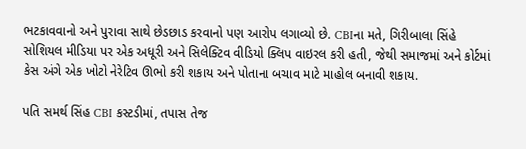ભટકાવવાનો અને પુરાવા સાથે છેડછાડ કરવાનો પણ આરોપ લગાવ્યો છે. CBIના મતે, ગિરીબાલા સિંહે સોશિયલ મીડિયા પર એક અધૂરી અને સિલેક્ટિવ વીડિયો ક્લિપ વાઇરલ કરી હતી, જેથી સમાજમાં અને કોર્ટમાં કેસ અંગે એક ખોટો નેરેટિવ ઊભો કરી શકાય અને પોતાના બચાવ માટે માહોલ બનાવી શકાય.

પતિ સમર્થ સિંહ CBI કસ્ટડીમાં, તપાસ તેજ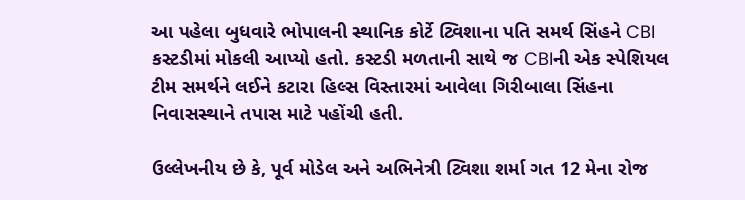આ પહેલા બુધવારે ભોપાલની સ્થાનિક કોર્ટે ટ્વિશાના પતિ સમર્થ સિંહને CBI કસ્ટડીમાં મોકલી આપ્યો હતો. કસ્ટડી મળતાની સાથે જ CBIની એક સ્પેશિયલ ટીમ સમર્થને લઈને કટારા હિલ્સ વિસ્તારમાં આવેલા ગિરીબાલા સિંહના નિવાસસ્થાને તપાસ માટે પહોંચી હતી.

ઉલ્લેખનીય છે કે, પૂર્વ મોડેલ અને અભિનેત્રી ટ્વિશા શર્મા ગત 12 મેના રોજ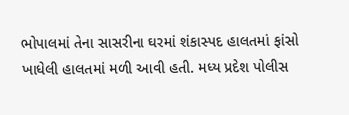ભોપાલમાં તેના સાસરીના ઘરમાં શંકાસ્પદ હાલતમાં ફાંસો ખાધેલી હાલતમાં મળી આવી હતી. મધ્ય પ્રદેશ પોલીસ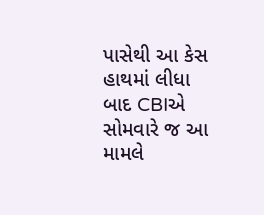પાસેથી આ કેસ હાથમાં લીધા બાદ CBIએ સોમવારે જ આ મામલે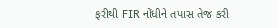ફરીથી FIR નોંધીને તપાસ તેજ કરી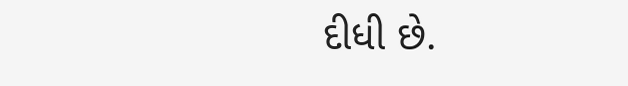દીધી છે.